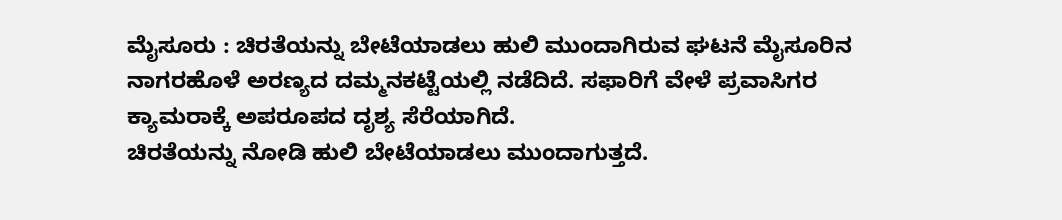ಮೈಸೂರು : ಚಿರತೆಯನ್ನು ಬೇಟೆಯಾಡಲು ಹುಲಿ ಮುಂದಾಗಿರುವ ಘಟನೆ ಮೈಸೂರಿನ ನಾಗರಹೊಳೆ ಅರಣ್ಯದ ದಮ್ಮನಕಟ್ಟೆಯಲ್ಲಿ ನಡೆದಿದೆ. ಸಫಾರಿಗೆ ವೇಳೆ ಪ್ರವಾಸಿಗರ ಕ್ಯಾಮರಾಕ್ಕೆ ಅಪರೂಪದ ದೃಶ್ಯ ಸೆರೆಯಾಗಿದೆ.
ಚಿರತೆಯನ್ನು ನೋಡಿ ಹುಲಿ ಬೇಟೆಯಾಡಲು ಮುಂದಾಗುತ್ತದೆ.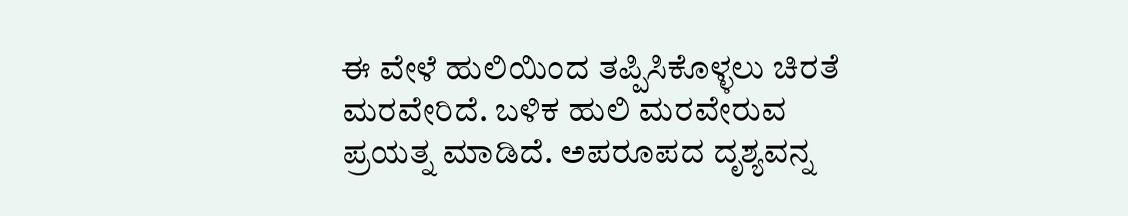ಈ ವೇಳೆ ಹುಲಿಯಿಂದ ತಪ್ಪಿಸಿಕೊಳ್ಳಲು ಚಿರತೆ ಮರವೇರಿದೆ. ಬಳಿಕ ಹುಲಿ ಮರವೇರುವ ಪ್ರಯತ್ನ ಮಾಡಿದೆ. ಅಪರೂಪದ ದೃಶ್ಯವನ್ನ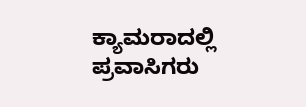ಕ್ಯಾಮರಾದಲ್ಲಿ ಪ್ರವಾಸಿಗರು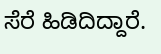ಸೆರೆ ಹಿಡಿದಿದ್ದಾರೆ.